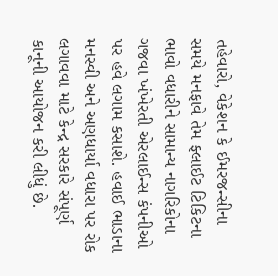તહેવારો, વેકેશન કે ઈમરજન્સીના સમયે મનફાવે તેમ ફ્લાઈટ ટિકિટના ભાવો વધારીને સામાન્ય નાગરિકોના ગજવા ખંખેરતી એરલાઈન્સ કંપનીઓ પર હવે લગામ કસાશે. હવાઈ ભાડાના મનસ્વી અને અણધાર્યા વધારા પર રોક લગાવવા માટે કેન્દ્ર સરકારે સંપૂર્ણ કાનૂની આયોજન કરી લીધું છે.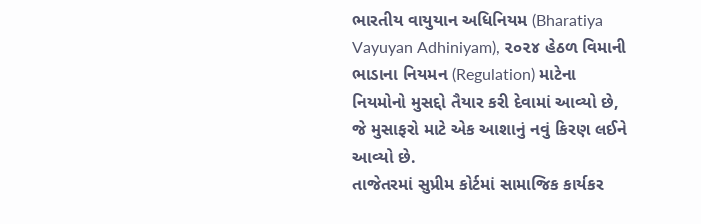ભારતીય વાયુયાન અધિનિયમ (Bharatiya Vayuyan Adhiniyam), ૨૦૨૪ હેઠળ વિમાની ભાડાના નિયમન (Regulation) માટેના નિયમોનો મુસદ્દો તૈયાર કરી દેવામાં આવ્યો છે, જે મુસાફરો માટે એક આશાનું નવું કિરણ લઈને આવ્યો છે.
તાજેતરમાં સુપ્રીમ કોર્ટમાં સામાજિક કાર્યકર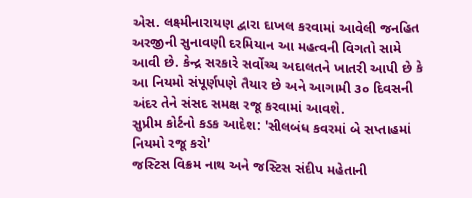એસ. લક્ષ્મીનારાયણ દ્વારા દાખલ કરવામાં આવેલી જનહિત અરજીની સુનાવણી દરમિયાન આ મહત્વની વિગતો સામે આવી છે. કેન્દ્ર સરકારે સર્વોચ્ચ અદાલતને ખાતરી આપી છે કે આ નિયમો સંપૂર્ણપણે તૈયાર છે અને આગામી ૩૦ દિવસની અંદર તેને સંસદ સમક્ષ રજૂ કરવામાં આવશે.
સુપ્રીમ કોર્ટનો કડક આદેશ: 'સીલબંધ કવરમાં બે સપ્તાહમાં નિયમો રજૂ કરો'
જસ્ટિસ વિક્રમ નાથ અને જસ્ટિસ સંદીપ મહેતાની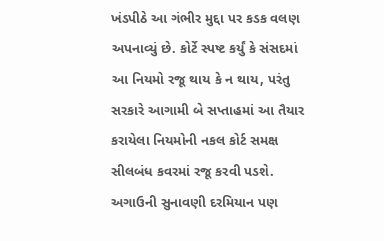ખંડપીઠે આ ગંભીર મુદ્દા પર કડક વલણ અપનાવ્યું છે. કોર્ટે સ્પષ્ટ કર્યું કે સંસદમાં આ નિયમો રજૂ થાય કે ન થાય, પરંતુ સરકારે આગામી બે સપ્તાહમાં આ તૈયાર કરાયેલા નિયમોની નકલ કોર્ટ સમક્ષ સીલબંધ કવરમાં રજૂ કરવી પડશે.
અગાઉની સુનાવણી દરમિયાન પણ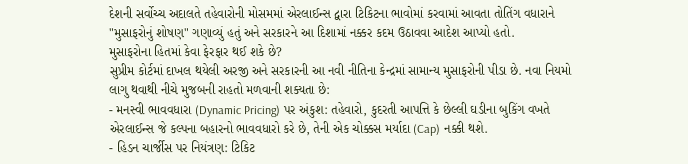દેશની સર્વોચ્ચ અદાલતે તહેવારોની મોસમમાં એરલાઈન્સ દ્વારા ટિકિટના ભાવોમાં કરવામાં આવતા તોતિંગ વધારાને "મુસાફરોનું શોષણ" ગણાવ્યું હતું અને સરકારને આ દિશામાં નક્કર કદમ ઉઠાવવા આદેશ આપ્યો હતો.
મુસાફરોના હિતમાં કેવા ફેરફાર થઈ શકે છે?
સુપ્રીમ કોર્ટમાં દાખલ થયેલી અરજી અને સરકારની આ નવી નીતિના કેન્દ્રમાં સામાન્ય મુસાફરોની પીડા છે. નવા નિયમો લાગુ થવાથી નીચે મુજબની રાહતો મળવાની શક્યતા છે:
- મનસ્વી ભાવવધારા (Dynamic Pricing) પર અંકુશ: તહેવારો, કુદરતી આપત્તિ કે છેલ્લી ઘડીના બુકિંગ વખતે એરલાઈન્સ જે કલ્પના બહારનો ભાવવધારો કરે છે, તેની એક ચોક્કસ મર્યાદા (Cap) નક્કી થશે.
- હિડન ચાર્જીસ પર નિયંત્રણ: ટિકિટ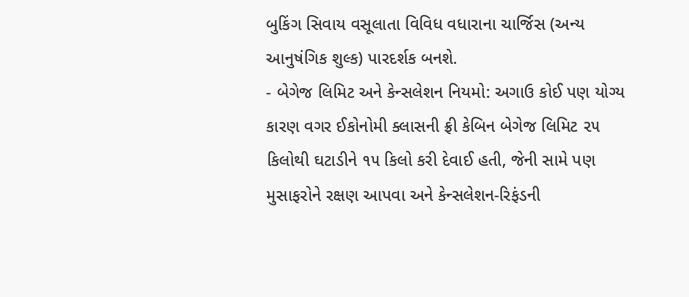બુકિંગ સિવાય વસૂલાતા વિવિધ વધારાના ચાર્જિસ (અન્ય આનુષંગિક શુલ્ક) પારદર્શક બનશે.
- બેગેજ લિમિટ અને કેન્સલેશન નિયમો: અગાઉ કોઈ પણ યોગ્ય કારણ વગર ઈકોનોમી ક્લાસની ફ્રી કેબિન બેગેજ લિમિટ ૨૫ કિલોથી ઘટાડીને ૧૫ કિલો કરી દેવાઈ હતી, જેની સામે પણ મુસાફરોને રક્ષણ આપવા અને કેન્સલેશન-રિફંડની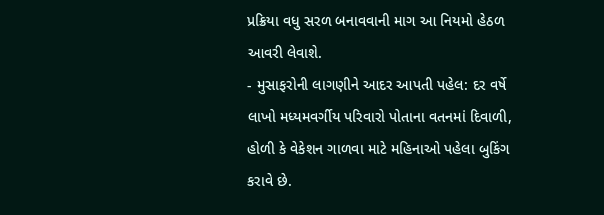પ્રક્રિયા વધુ સરળ બનાવવાની માગ આ નિયમો હેઠળ આવરી લેવાશે.
- મુસાફરોની લાગણીને આદર આપતી પહેલ: દર વર્ષે લાખો મધ્યમવર્ગીય પરિવારો પોતાના વતનમાં દિવાળી, હોળી કે વેકેશન ગાળવા માટે મહિનાઓ પહેલા બુકિંગ કરાવે છે.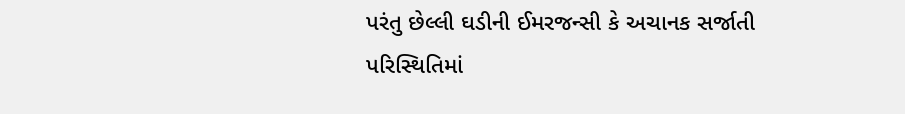પરંતુ છેલ્લી ઘડીની ઈમરજન્સી કે અચાનક સર્જાતી પરિસ્થિતિમાં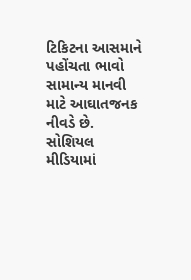ટિકિટના આસમાને પહોંચતા ભાવો સામાન્ય માનવી માટે આઘાતજનક નીવડે છે.
સોશિયલ મીડિયામાં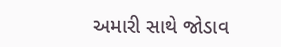અમારી સાથે જોડાવ